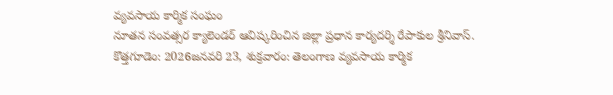వ్యవసాయ కార్మిక సంఘం
నూతన సంవత్సర క్యాలెండర్ ఆవిష్కరించిన జిల్లా ప్రధాన కార్యదర్శి రేపాకుల శ్రీనివాస్.
కొత్తగూడెం: 2026జనవరి 23, శుక్రవారం: తెలంగాణ వ్యవసాయ కార్మిక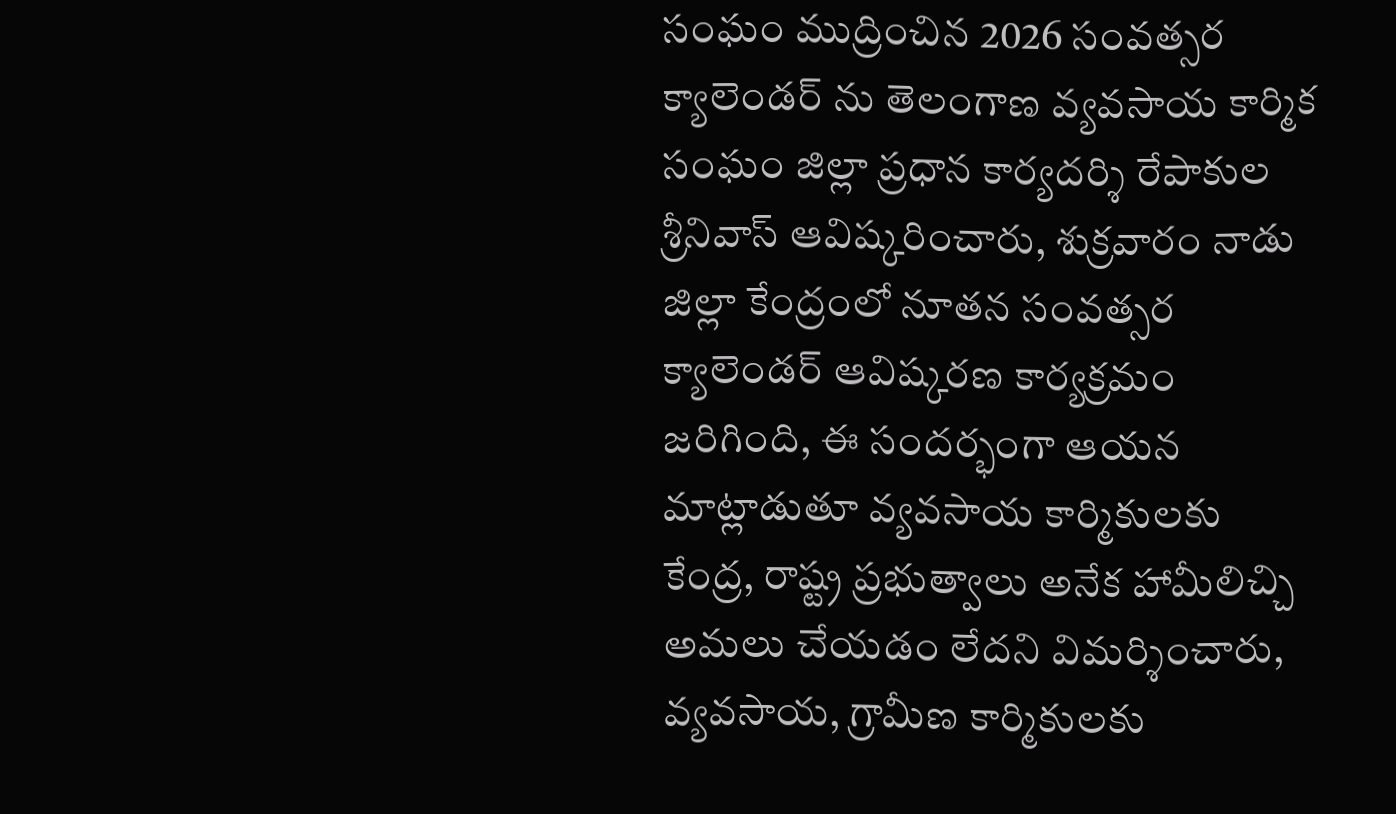సంఘం ముద్రించిన 2026 సంవత్సర క్యాలెండర్ ను తెలంగాణ వ్యవసాయ కార్మిక సంఘం జిల్లా ప్రధాన కార్యదర్శి రేపాకుల శ్రీనివాస్ ఆవిష్కరించారు, శుక్రవారం నాడు జిల్లా కేంద్రంలో నూతన సంవత్సర క్యాలెండర్ ఆవిష్కరణ కార్యక్రమం జరిగింది, ఈ సందర్భంగా ఆయన మాట్లాడుతూ వ్యవసాయ కార్మికులకు కేంద్ర, రాష్ట్ర ప్రభుత్వాలు అనేక హామీలిచ్చి అమలు చేయడం లేదని విమర్శించారు, వ్యవసాయ, గ్రామీణ కార్మికులకు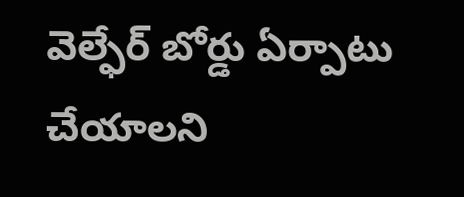వెల్ఫేర్ బోర్డు ఏర్పాటు చేయాలని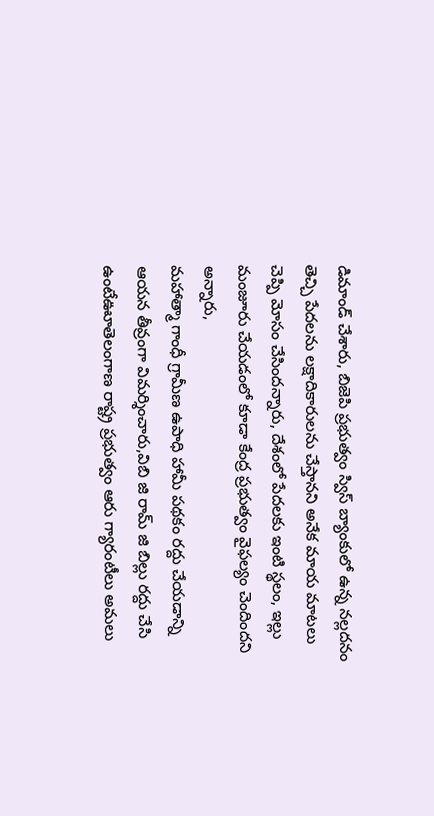డిమాండ్ చేశారు, బిజెపి ప్రభుత్వం స్విస్ బ్యాంకులో ఉన్న నల్లదనం తెచ్చి పేదలను లక్షాదికారులను చేస్తానని అనేక మాయ మాటలు చెప్పి మోసం చేసిందన్నారు, దేశంలో పేదలకు ఇంటి స్థలం, ఇల్లు మంజూరు చేయడంలో కూడా కేంద్ర ప్రభుత్వం వైఫల్యం చెందిందని అన్నారు,
మహాత్మా గాంధీ గ్రామీణ ఉపాధి హామీ పథకం రద్దు చేయడాన్ని ఆయన తీవ్రంగా విమర్శించారు,విబి జి రామ్ జి బిల్లు రద్దు చేసి ఉంటేఊూతెలంగాణ రాష్ట్ర ప్రభుత్వం ఆరు గ్యారంటీలు అమలు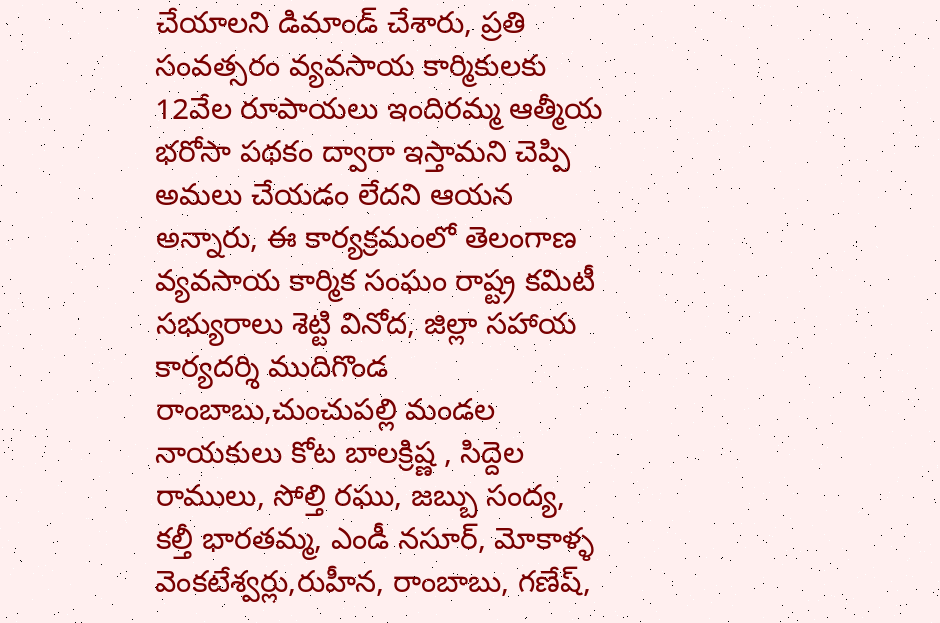చేయాలని డిమాండ్ చేశారు, ప్రతి సంవత్సరం వ్యవసాయ కార్మికులకు 12వేల రూపాయలు ఇందిరమ్మ ఆత్మీయ భరోసా పథకం ద్వారా ఇస్తామని చెప్పి అమలు చేయడం లేదని ఆయన అన్నారు, ఈ కార్యక్రమంలో తెలంగాణ వ్యవసాయ కార్మిక సంఘం రాష్ట్ర కమిటీ సభ్యురాలు శెట్టి వినోద, జిల్లా సహాయ కార్యదర్శి ముదిగొండ రాంబాబు,చుంచుపల్లి మండల నాయకులు కోట బాలక్రిష్ణ , సిద్దెల రాములు, సోల్తి రఘు, జబ్బు సంద్య, కల్తీ భారతమ్మ, ఎండీ నసూర్, మోకాళ్ళ వెంకటేశ్వర్లు,రుహీన, రాంబాబు, గణేష్,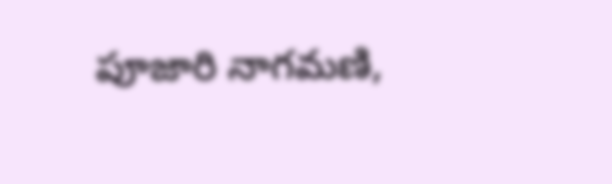పూజారి నాగమణి,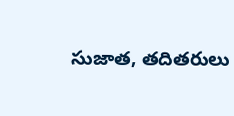సుజాత, తదితరులు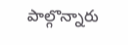పాల్గొన్నారు